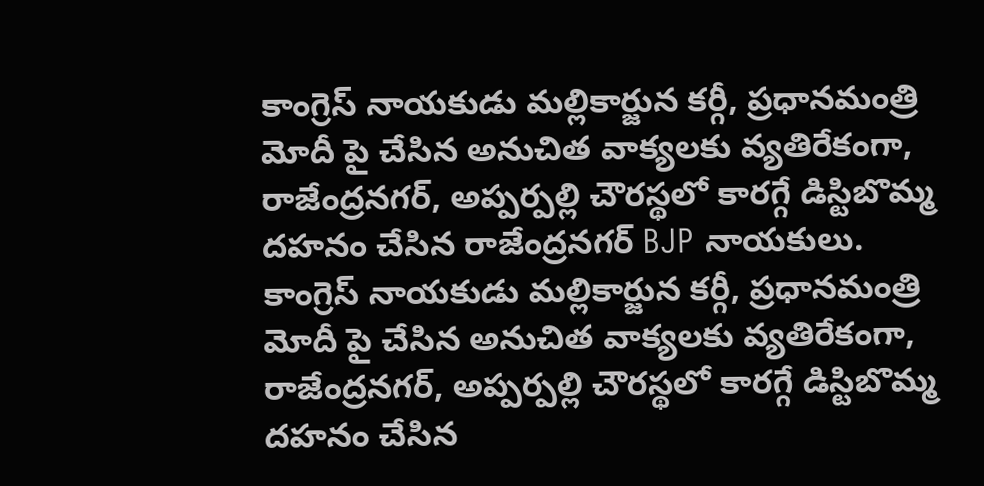కాంగ్రెస్ నాయకుడు మల్లికార్జున కర్గీ, ప్రధానమంత్రి మోదీ పై చేసిన అనుచిత వాక్యలకు వ్యతిరేకంగా, రాజేంద్రనగర్, అప్పర్పల్లి చౌరస్థలో కారగ్గే డిస్టిబొమ్మ దహనం చేసిన రాజేంద్రనగర్ BJP నాయకులు.
కాంగ్రెస్ నాయకుడు మల్లికార్జున కర్గీ, ప్రధానమంత్రి మోదీ పై చేసిన అనుచిత వాక్యలకు వ్యతిరేకంగా, రాజేంద్రనగర్, అప్పర్పల్లి చౌరస్థలో కారగ్గే డిస్టిబొమ్మ దహనం చేసిన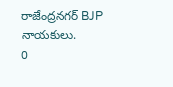రాజేంద్రనగర్ BJP నాయకులు.
0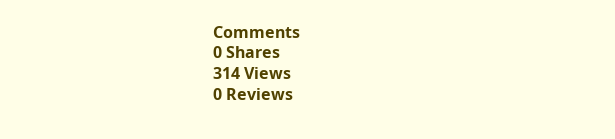Comments
0 Shares
314 Views
0 Reviews